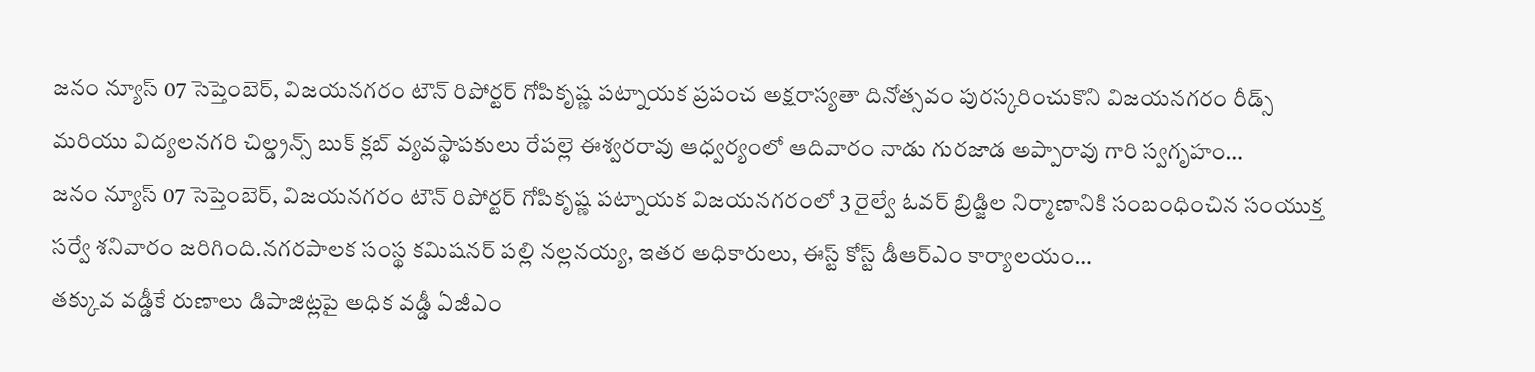జనం న్యూస్ 07 సెప్తెంబెర్, విజయనగరం టౌన్ రిపోర్టర్ గోపికృష్ణ పట్నాయక ప్రపంచ అక్షరాస్యతా దినోత్సవం పురస్కరించుకొని విజయనగరం రీడ్స్ మరియు విద్యలనగరి చిల్డ్రన్స్ బుక్ క్లబ్ వ్యవస్థాపకులు రేపల్లె ఈశ్వరరావు ఆధ్వర్యంలో ఆదివారం నాడు గురజాడ అప్పారావు గారి స్వగృహం…
జనం న్యూస్ 07 సెప్తెంబెర్, విజయనగరం టౌన్ రిపోర్టర్ గోపికృష్ణ పట్నాయక విజయనగరంలో 3 రైల్వే ఓవర్ బ్రిడ్జిల నిర్మాణానికి సంబంధించిన సంయుక్త సర్వే శనివారం జరిగింది.నగరపాలక సంస్థ కమిషనర్ పల్లి నల్లనయ్య, ఇతర అధికారులు, ఈస్ట్ కోస్ట్ డీఆర్ఎం కార్యాలయం…
తక్కువ వడ్డీకే రుణాలు డిపాజిట్లపై అధిక వడ్డీ ఏజీఎం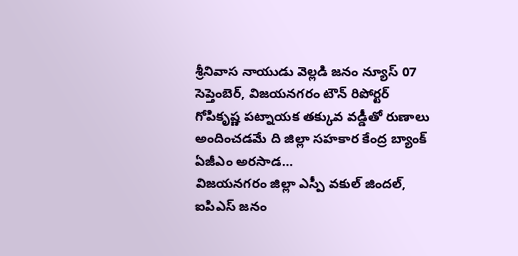శ్రీనివాస నాయుడు వెల్లడి జనం న్యూస్ 07 సెప్తెంబెర్, విజయనగరం టౌన్ రిపోర్టర్ గోపికృష్ణ పట్నాయక తక్కువ వడ్డీతో రుణాలు అందించడమే ది జిల్లా సహకార కేంద్ర బ్యాంక్ ఏజీఎం అరసాడ…
విజయనగరం జిల్లా ఎస్పీ వకుల్ జిందల్, ఐపిఎస్ జనం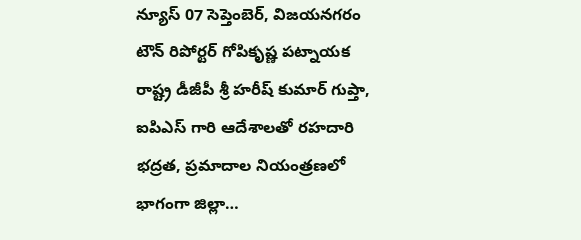న్యూస్ 07 సెప్తెంబెర్, విజయనగరం టౌన్ రిపోర్టర్ గోపికృష్ణ పట్నాయక రాష్ట్ర డీజీపీ శ్రీ హరీష్ కుమార్ గుప్తా, ఐపిఎస్ గారి ఆదేశాలతో రహదారి భద్రత, ప్రమాదాల నియంత్రణలో భాగంగా జిల్లా…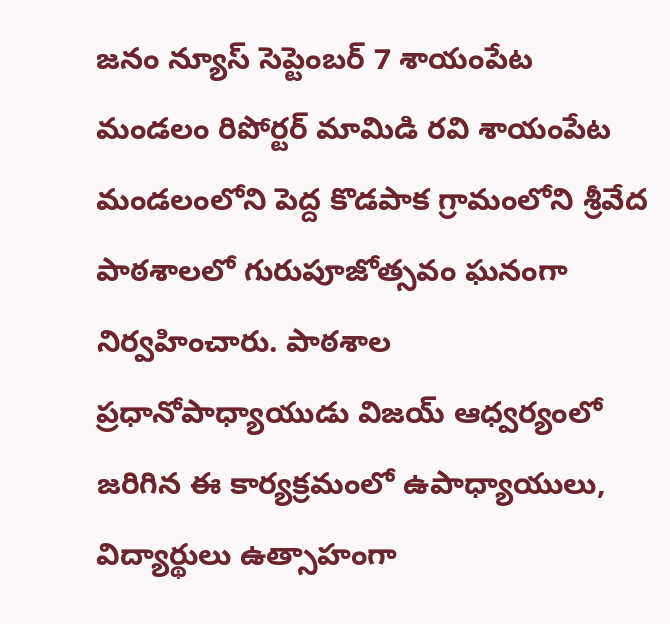జనం న్యూస్ సెప్టెంబర్ 7 శాయంపేట మండలం రిపోర్టర్ మామిడి రవి శాయంపేట మండలంలోని పెద్ద కొడపాక గ్రామంలోని శ్రీవేద పాఠశాలలో గురుపూజోత్సవం ఘనంగా నిర్వహించారు. పాఠశాల ప్రధానోపాధ్యాయుడు విజయ్ ఆధ్వర్యంలో జరిగిన ఈ కార్యక్రమంలో ఉపాధ్యాయులు, విద్యార్థులు ఉత్సాహంగా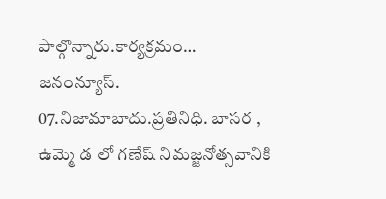పాల్గొన్నారు.కార్యక్రమం…
జనంన్యూస్. 07.నిజామాబాదు.ప్రతినిధి. బాసర , ఉమ్మె డ లో గణేష్ నిమజ్జనోత్సవానికి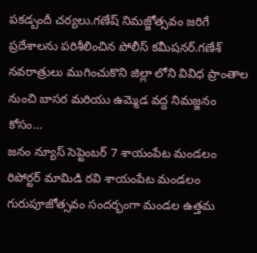పకడ్బందీ చర్యలు.గణేష్ నిమజ్జోత్సవం జరిగే ప్రదేశాలను పరిశీలించిన పోలీస్ కమీషనర్.గణేశ్ నవరాత్రులు ముగించుకొని జిల్లా లోని వివిధ ప్రాంతాల నుంచి బాసర మరియు ఉమ్మెడ వద్ద నిమజ్జనం కోసం…
జనం న్యూస్ సెప్టెంబర్ 7 శాయంపేట మండలం రిపోర్టర్ మామిడి రవి శాయంపేట మండలం గురుపూజోత్సవం సందర్భంగా మండల ఉత్తమ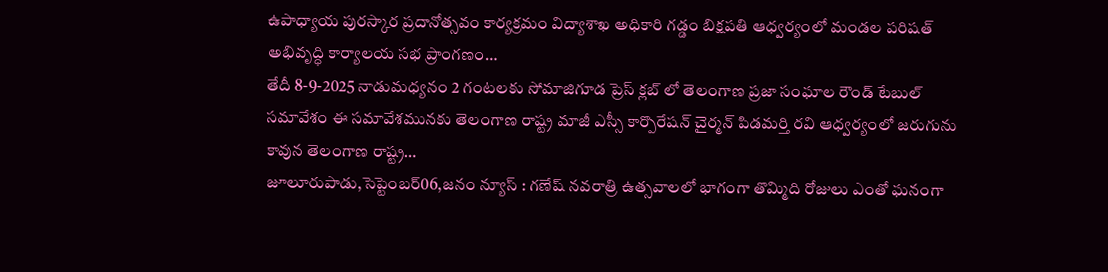ఉపాధ్యాయ పురస్కార ప్రదానోత్సవం కార్యక్రమం విద్యాశాఖ అధికారి గడ్డం బిక్షపతి ఆధ్వర్యంలో మండల పరిషత్ అభివృద్ధి కార్యాలయ సభ ప్రాంగణం…
తేదీ 8-9-2025 నాడుమధ్యనం 2 గంటలకు సోమాజిగూడ ప్రెస్ క్లబ్ లో తెలంగాణ ప్రజా సంఘాల రౌండ్ టేబుల్ సమావేశం ఈ సమావేశమునకు తెలంగాణ రాష్ట్ర మాజీ ఎస్సీ కార్పొరేషన్ చైర్మన్ పిడమర్తి రవి ఆధ్వర్యంలో జరుగును కావున తెలంగాణ రాష్ట్ర…
జూలూరుపాడు,సెప్టెంబర్06,జనం న్యూస్ : గణేష్ నవరాత్రి ఉత్సవాలలో భాగంగా తొమ్మిది రోజులు ఎంతో ఘనంగా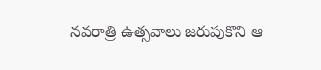నవరాత్రి ఉత్సవాలు జరుపుకొని ఆ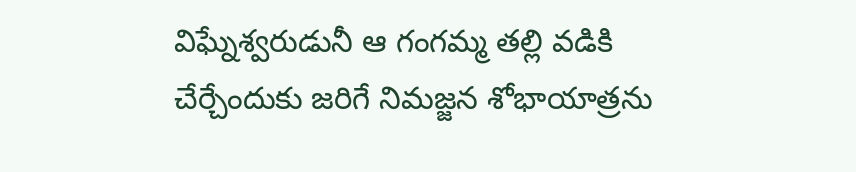విఘ్నేశ్వరుడునీ ఆ గంగమ్మ తల్లి వడికి చేర్చేందుకు జరిగే నిమజ్జన శోభాయాత్రను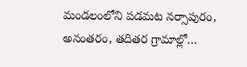మండలంలోని పడమట నర్సాపురం, అనంతరం, తదితర గ్రామాల్లో…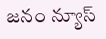జనం న్యూస్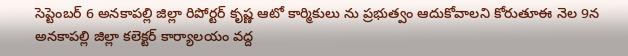సెప్టెంబర్ 6 అనకాపల్లి జిల్లా రిపోర్టర్ కృష్ణ ఆటో కార్మికులు ను ప్రభుత్వం ఆదుకోవాలని కోరుతూఈ నెల 9న అనకాపల్లి జిల్లా కలెక్టర్ కార్యాలయం వద్ద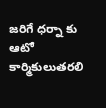జరిగే ధర్నా కు ఆటో కార్మికులుతరలి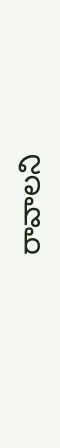రావాలని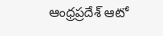ఆంధ్రప్రదేశ్ ఆటో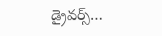డ్రైవర్స్…